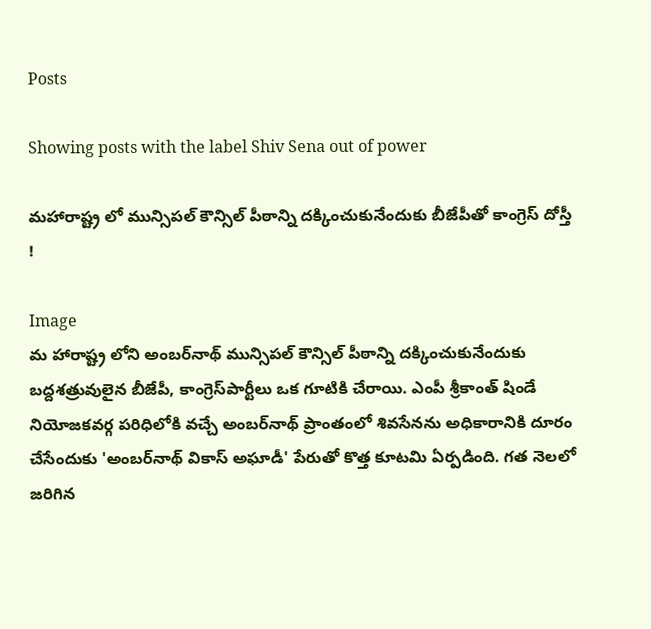Posts

Showing posts with the label Shiv Sena out of power

మహారాష్ట్ర లో మున్సిపల్ కౌన్సిల్ పీఠాన్ని దక్కించుకునేందుకు బీజేపీతో కాంగ్రెస్ దోస్తీ !

Image
మ హారాష్ట్ర లోని అంబర్‌నాథ్ మున్సిపల్ కౌన్సిల్ పీఠాన్ని దక్కించుకునేందుకు బద్దశత్రువులైన బీజేపీ, కాంగ్రెస్‌పార్టీలు ఒక గూటికి చేరాయి. ఎంపీ శ్రీకాంత్ షిండే నియోజకవర్గ పరిధిలోకి వచ్చే అంబర్‌నాథ్ ప్రాంతంలో శివసేనను అధికారానికి దూరం చేసేందుకు 'అంబర్‌నాథ్ వికాస్ అఘాడీ' పేరుతో కొత్త కూటమి ఏర్పడింది. గత నెలలో జరిగిన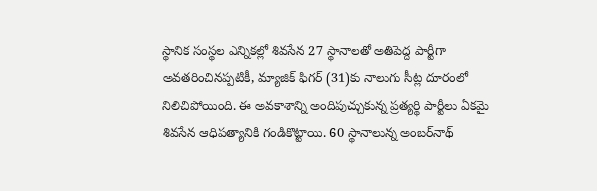స్థానిక సంస్థల ఎన్నికల్లో శివసేన 27 స్థానాలతో అతిపెద్ద పార్టీగా అవతరించినప్పటికీ, మ్యాజిక్ ఫిగర్ (31)కు నాలుగు సీట్ల దూరంలో నిలిచిపోయింది. ఈ అవకాశాన్ని అందిపుచ్చుకున్న ప్రత్యర్థి పార్టీలు ఏకమై శివసేన ఆధిపత్యానికి గండికొట్టాయి. 60 స్థానాలున్న అంబర్‌నాథ్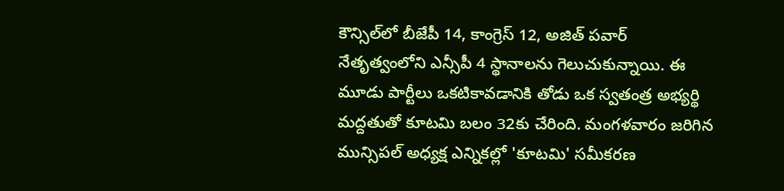కౌన్సిల్‌లో బీజేపీ 14, కాంగ్రెస్ 12, అజిత్ పవార్ నేతృత్వంలోని ఎన్సీపీ 4 స్థానాలను గెలుచుకున్నాయి. ఈ మూడు పార్టీలు ఒకటికావడానికి తోడు ఒక స్వతంత్ర అభ్యర్థి మద్దతుతో కూటమి బలం 32కు చేరింది. మంగళవారం జరిగిన మున్సిపల్ అధ్యక్ష ఎన్నికల్లో 'కూటమి' సమీకరణ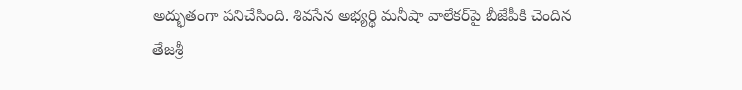అద్భుతంగా పనిచేసింది. శివసేన అభ్యర్థి మనీషా వాలేకర్‌పై బీజేపీకి చెందిన తేజశ్రీ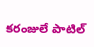కరంజులే పాటిల్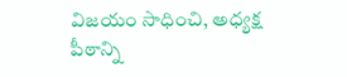విజయం సాధించి, అధ్యక్ష పీఠాన్ని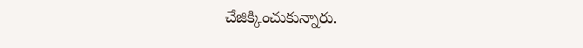చేజిక్కించుకున్నారు.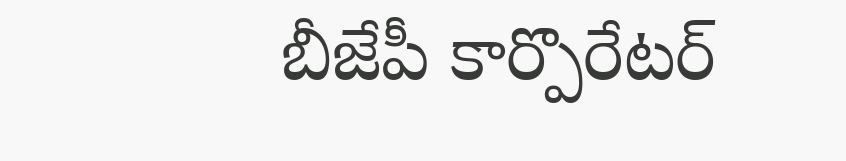బీజేపీ కార్పొరేటర్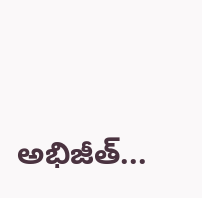అభిజీత్...